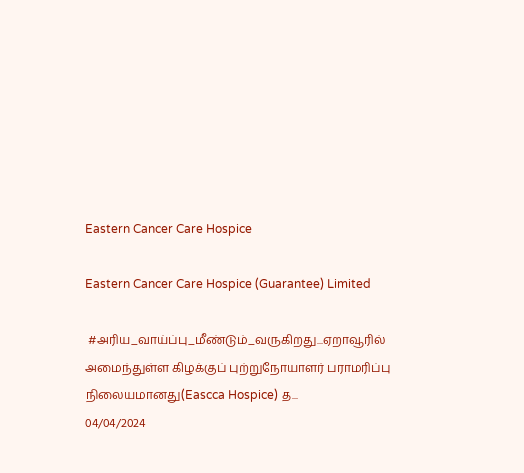Eastern Cancer Care Hospice

Eastern Cancer Care Hospice (Guarantee) Limited

 #அரிய_வாய்ப்பு_மீண்டும்_வருகிறது...ஏறாவூரில் அமைந்துள்ள கிழக்குப் புற்றுநோயாளர் பராமரிப்பு நிலையமானது(Eascca Hospice) த...
04/04/2024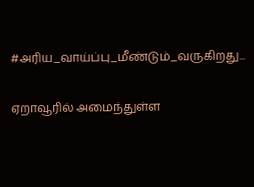#அரிய_வாய்ப்பு_மீண்டும்_வருகிறது...

ஏறாவூரில் அமைந்துள்ள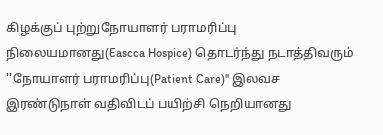கிழக்குப் புற்றுநோயாளர் பராமரிப்பு நிலையமானது(Eascca Hospice) தொடர்ந்து நடாத்திவரும் ''நோயாளர் பராமரிப்பு(Patient Care)'' இலவச இரண்டுநாள் வதிவிடப் பயிற்சி நெறியானது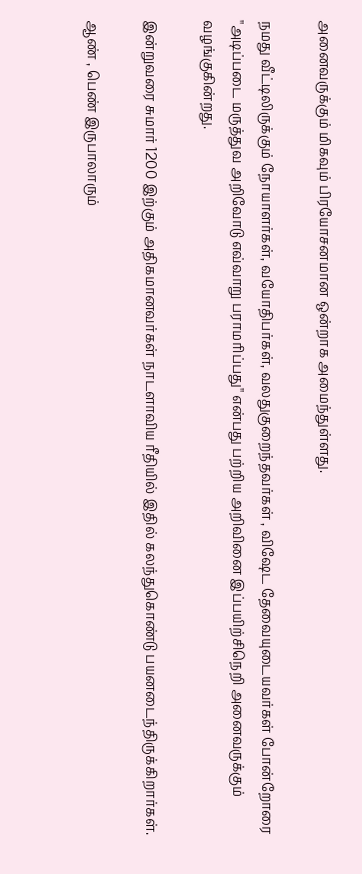அனைவருக்கும் மிகவும் பிரயோசனமான ஒன்றாக அமைந்துள்ளது.

நமது வீட்டிலிருக்கும் நோயாளர்கள், வயோதிபர்கள், வலதுகுறைந்தவர்கள் , விஷேட தேவையுடையவர்கள் போன்றோரை ''அடிப்படை மருத்துவ அறிவோடு எவ்வாறு பராமரிப்பது'' என்பது பற்றிய அறிவினை இப்பயிற்சிநெறி அனைவருக்கும் வழங்குகின்றது.

இன்றுவரை சுமார் 1200 இற்கும் அதிகமானவர்கள் நாடளாவிய ரீதியில் இதில் கலந்துகொண்டு பயனடைந்திருக்கிறார்கள்.

ஆண் , பெண் இருபாலாரும்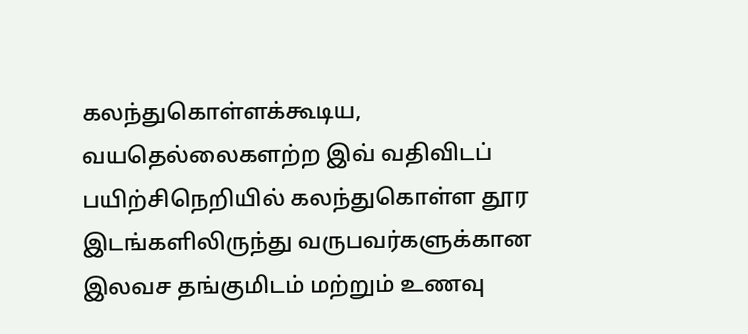கலந்துகொள்ளக்கூடிய, வயதெல்லைகளற்ற இவ் வதிவிடப் பயிற்சிநெறியில் கலந்துகொள்ள தூர இடங்களிலிருந்து வருபவர்களுக்கான இலவச தங்குமிடம் மற்றும் உணவு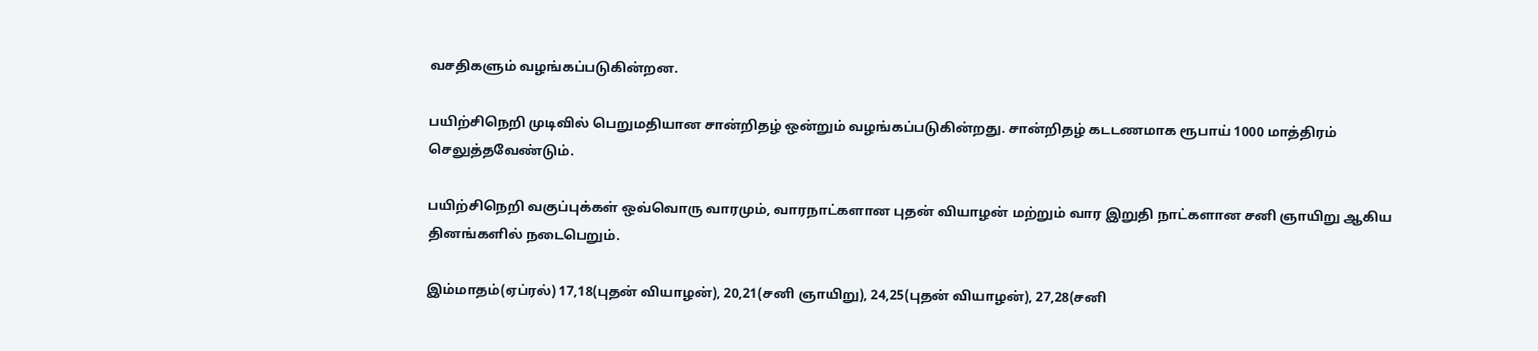வசதிகளும் வழங்கப்படுகின்றன.

பயிற்சிநெறி முடிவில் பெறுமதியான சான்றிதழ் ஒன்றும் வழங்கப்படுகின்றது. சான்றிதழ் கடடணமாக ரூபாய் 1000 மாத்திரம் செலுத்தவேண்டும்.

பயிற்சிநெறி வகுப்புக்கள் ஒவ்வொரு வாரமும், வாரநாட்களான புதன் வியாழன் மற்றும் வார இறுதி நாட்களான சனி ஞாயிறு ஆகிய தினங்களில் நடைபெறும்.

இம்மாதம்(ஏப்ரல்) 17,18(புதன் வியாழன்), 20,21(சனி ஞாயிறு), 24,25(புதன் வியாழன்), 27,28(சனி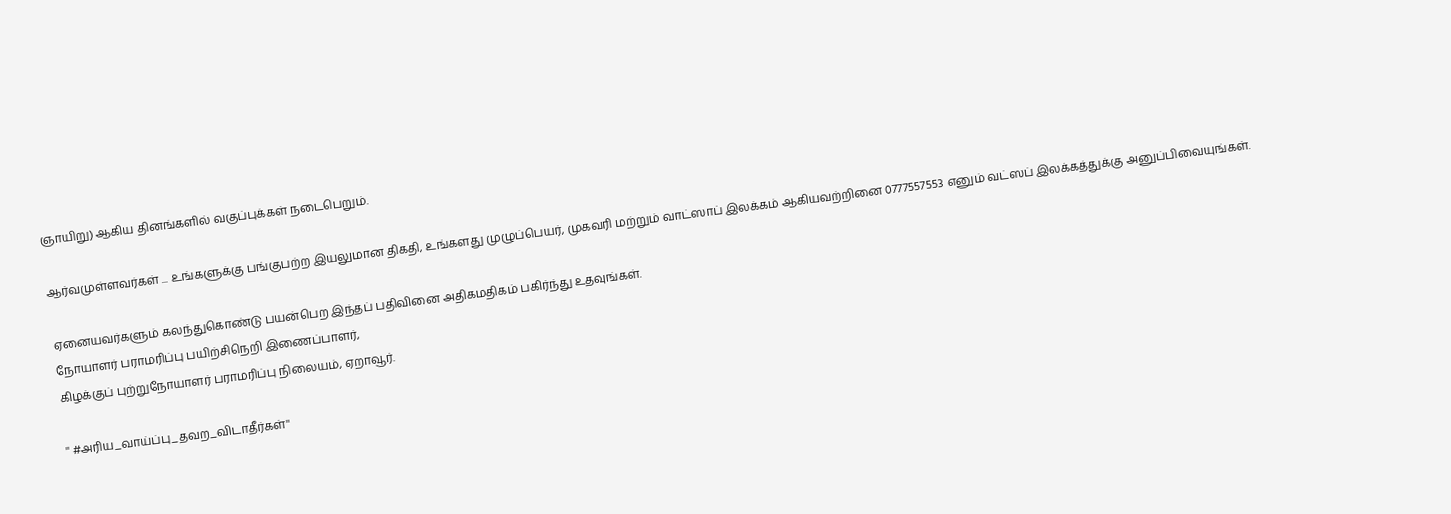ஞாயிறு) ஆகிய தினங்களில் வகுப்புக்கள் நடைபெறும்.

ஆர்வமுள்ளவர்கள் ... உங்களுக்கு பங்குபற்ற இயலுமான திகதி, உங்களது முழுப்பெயர், முகவரி மற்றும் வாட்ஸாப் இலக்கம் ஆகியவற்றினை 0777557553 எனும் வட்ஸப் இலக்கத்துக்கு அனுப்பிவையுங்கள்.

ஏனையவர்களும் கலந்துகொண்டு பயன்பெற இந்தப் பதிவினை அதிகமதிகம் பகிர்ந்து உதவுங்கள்.
நோயாளர் பராமரிப்பு பயிற்சிநெறி இணைப்பாளர்,
கிழக்குப் புற்றுநோயாளர் பராமரிப்பு நிலையம், ஏறாவூர்.

'' #அரிய_வாய்ப்பு_தவற_விடாதீர்கள்''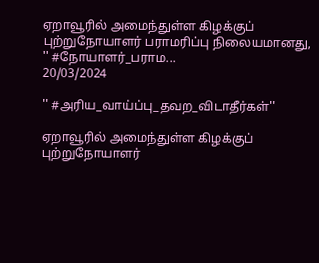ஏறாவூரில் அமைந்துள்ள கிழக்குப் புற்றுநோயாளர் பராமரிப்பு நிலையமானது, '' #நோயாளர்_பராம...
20/03/2024

'' #அரிய_வாய்ப்பு_தவற_விடாதீர்கள்''

ஏறாவூரில் அமைந்துள்ள கிழக்குப் புற்றுநோயாளர்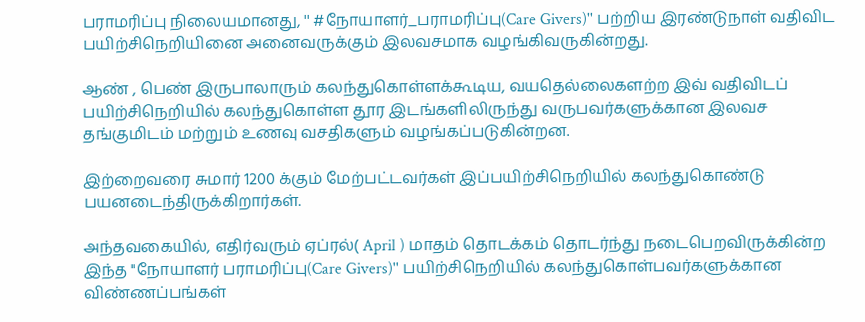பராமரிப்பு நிலையமானது, '' #நோயாளர்_பராமரிப்பு(Care Givers)'' பற்றிய இரண்டுநாள் வதிவிட பயிற்சிநெறியினை அனைவருக்கும் இலவசமாக வழங்கிவருகின்றது.

ஆண் , பெண் இருபாலாரும் கலந்துகொள்ளக்கூடிய, வயதெல்லைகளற்ற இவ் வதிவிடப் பயிற்சிநெறியில் கலந்துகொள்ள தூர இடங்களிலிருந்து வருபவர்களுக்கான இலவச தங்குமிடம் மற்றும் உணவு வசதிகளும் வழங்கப்படுகின்றன.

இற்றைவரை சுமார் 1200 க்கும் மேற்பட்டவர்கள் இப்பயிற்சிநெறியில் கலந்துகொண்டு பயனடைந்திருக்கிறார்கள்.

அந்தவகையில், எதிர்வரும் ஏப்ரல்( April ) மாதம் தொடக்கம் தொடர்ந்து நடைபெறவிருக்கின்ற இந்த ''நோயாளர் பராமரிப்பு(Care Givers)'' பயிற்சிநெறியில் கலந்துகொள்பவர்களுக்கான விண்ணப்பங்கள்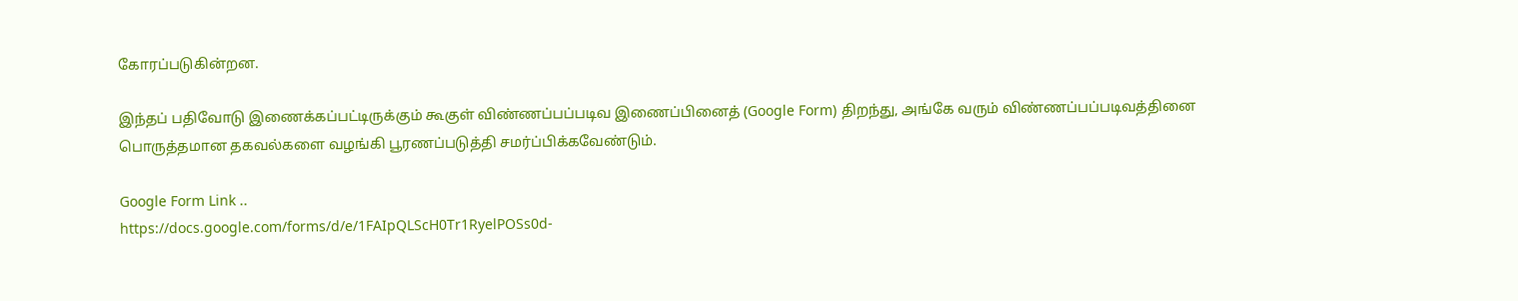கோரப்படுகின்றன.

இந்தப் பதிவோடு இணைக்கப்பட்டிருக்கும் கூகுள் விண்ணப்பப்படிவ இணைப்பினைத் (Google Form) திறந்து, அங்கே வரும் விண்ணப்பப்படிவத்தினை பொருத்தமான தகவல்களை வழங்கி பூரணப்படுத்தி சமர்ப்பிக்கவேண்டும்.

Google Form Link ..
https://docs.google.com/forms/d/e/1FAIpQLScH0Tr1RyelPOSs0d-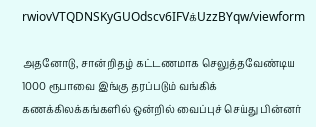rwiovVTQDNSKyGUOdscv6IFVக்UzzBYqw/viewform

அதனோடு, சான்றிதழ் கட்டணமாக செலுத்தவேண்டிய 1000 ரூபாவை இங்கு தரப்படும் வங்கிக் கணக்கிலக்கங்களில் ஒன்றில் வைப்புச் செய்து பின்னர்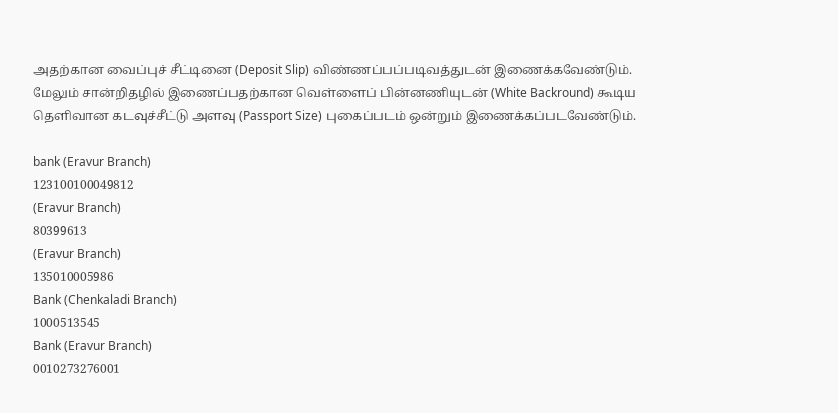அதற்கான வைப்புச் சீட்டினை (Deposit Slip) விண்ணப்பப்படிவத்துடன் இணைக்கவேண்டும். மேலும் சான்றிதழில் இணைப்பதற்கான வெள்ளைப் பின்னணியுடன் (White Backround) கூடிய தெளிவான கடவுச்சீட்டு அளவு (Passport Size) புகைப்படம் ஒன்றும் இணைக்கப்படவேண்டும்.

bank (Eravur Branch)
123100100049812
(Eravur Branch)
80399613
(Eravur Branch)
135010005986
Bank (Chenkaladi Branch)
1000513545
Bank (Eravur Branch)
0010273276001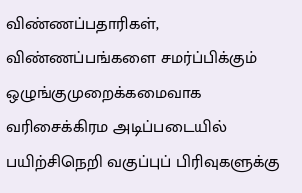விண்ணப்பதாரிகள், விண்ணப்பங்களை சமர்ப்பிக்கும் ஒழுங்குமுறைக்கமைவாக வரிசைக்கிரம அடிப்படையில் பயிற்சிநெறி வகுப்புப் பிரிவுகளுக்கு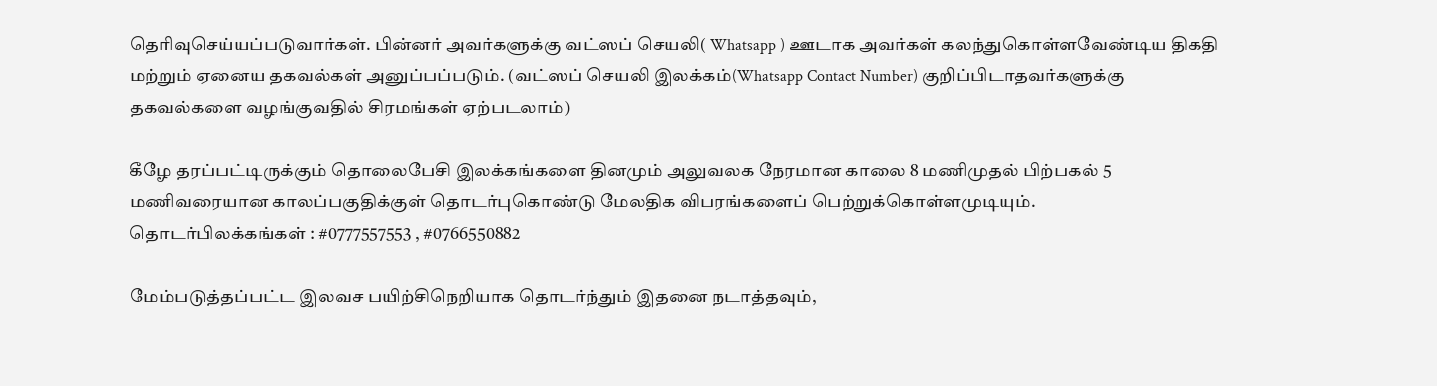தெரிவுசெய்யப்படுவார்கள். பின்னர் அவர்களுக்கு வட்ஸப் செயலி( Whatsapp ) ஊடாக அவர்கள் கலந்துகொள்ளவேண்டிய திகதி மற்றும் ஏனைய தகவல்கள் அனுப்பப்படும். (வட்ஸப் செயலி இலக்கம்(Whatsapp Contact Number) குறிப்பிடாதவர்களுக்கு தகவல்களை வழங்குவதில் சிரமங்கள் ஏற்படலாம்)

கீழே தரப்பட்டிருக்கும் தொலைபேசி இலக்கங்களை தினமும் அலுவலக நேரமான காலை 8 மணிமுதல் பிற்பகல் 5 மணிவரையான காலப்பகுதிக்குள் தொடர்புகொண்டு மேலதிக விபரங்களைப் பெற்றுக்கொள்ளமுடியும்.
தொடர்பிலக்கங்கள் : #0777557553 , #0766550882

மேம்படுத்தப்பட்ட இலவச பயிற்சிநெறியாக தொடர்ந்தும் இதனை நடாத்தவும்,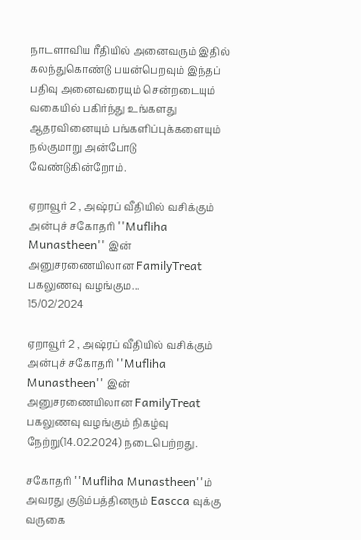நாடளாவிய ரீதியில் அனைவரும் இதில் கலந்துகொண்டு பயன்பெறவும் இந்தப் பதிவு அனைவரையும் சென்றடையும் வகையில் பகிர்ந்து உங்களது ஆதரவினையும் பங்களிப்புக்களையும் நல்குமாறு அன்போடு வேண்டுகின்றோம்.

ஏறாவூர் 2 , அஷ்ரப் வீதியில் வசிக்கும் அன்புச் சகோதரி ''Mufliha Munastheen'' இன் அனுசரணையிலான FamilyTreat பகலுணவு வழங்கும...
15/02/2024

ஏறாவூர் 2 , அஷ்ரப் வீதியில் வசிக்கும் அன்புச் சகோதரி ''Mufliha Munastheen'' இன் அனுசரணையிலான FamilyTreat பகலுணவு வழங்கும் நிகழ்வு நேற்று(14.02.2024) நடைபெற்றது.

சகோதரி ''Mufliha Munastheen''ம் அவரது குடும்பத்தினரும் Eascca வுக்கு வருகை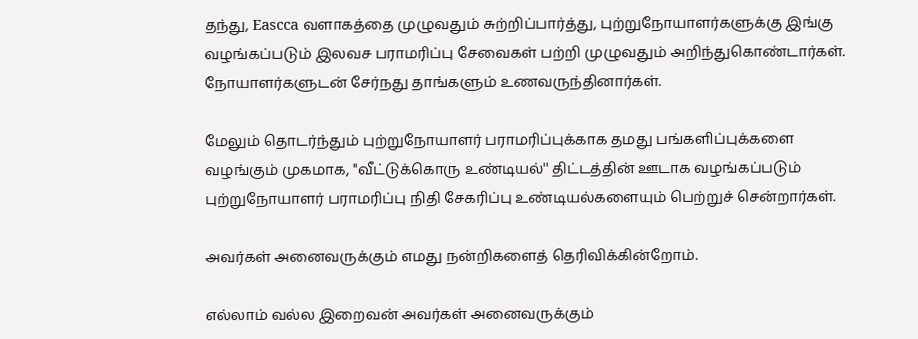தந்து, Eascca வளாகத்தை முழுவதும் சுற்றிப்பார்த்து, புற்றுநோயாளர்களுக்கு இங்கு வழங்கப்படும் இலவச பராமரிப்பு சேவைகள் பற்றி முழுவதும் அறிந்துகொண்டார்கள். நோயாளர்களுடன் சேர்நது தாங்களும் உணவருந்தினார்கள்.

மேலும் தொடர்ந்தும் புற்றுநோயாளர் பராமரிப்புக்காக தமது பங்களிப்புக்களை வழங்கும் முகமாக, ''வீட்டுக்கொரு உண்டியல்'' திட்டத்தின் ஊடாக வழங்கப்படும் புற்றுநோயாளர் பராமரிப்பு நிதி சேகரிப்பு உண்டியல்களையும் பெற்றுச் சென்றார்கள்.

அவர்கள் அனைவருக்கும் எமது நன்றிகளைத் தெரிவிக்கின்றோம்.

எல்லாம் வல்ல இறைவன் அவர்கள் அனைவருக்கும்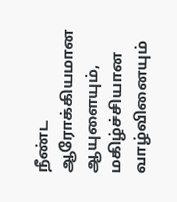நீண்ட ஆரோக்கியமான ஆயுளையும், மகிழ்ச்சியான வாழ்வினையும்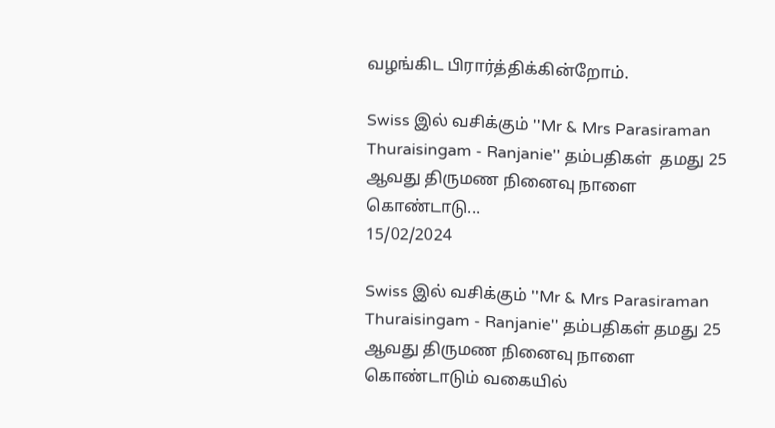வழங்கிட பிரார்த்திக்கின்றோம்.

Swiss இல் வசிக்கும் ''Mr & Mrs Parasiraman Thuraisingam - Ranjanie'' தம்பதிகள்  தமது 25 ஆவது திருமண நினைவு நாளை கொண்டாடு...
15/02/2024

Swiss இல் வசிக்கும் ''Mr & Mrs Parasiraman Thuraisingam - Ranjanie'' தம்பதிகள் தமது 25 ஆவது திருமண நினைவு நாளை கொண்டாடும் வகையில்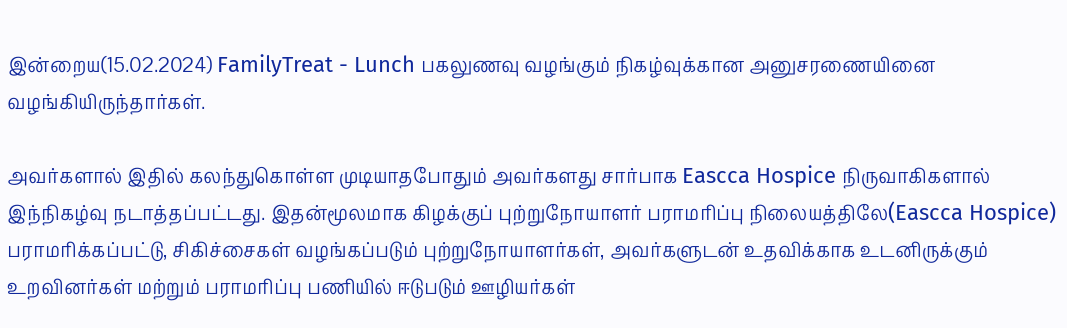இன்றைய(15.02.2024) FamilyTreat - Lunch பகலுணவு வழங்கும் நிகழ்வுக்கான அனுசரணையினை வழங்கியிருந்தார்கள்.

அவர்களால் இதில் கலந்துகொள்ள முடியாதபோதும் அவர்களது சார்பாக Eascca Hospice நிருவாகிகளால் இந்நிகழ்வு நடாத்தப்பட்டது. இதன்மூலமாக கிழக்குப் புற்றுநோயாளர் பராமரிப்பு நிலையத்திலே(Eascca Hospice) பராமரிக்கப்பட்டு, சிகிச்சைகள் வழங்கப்படும் புற்றுநோயாளர்கள், அவர்களுடன் உதவிக்காக உடனிருக்கும் உறவினர்கள் மற்றும் பராமரிப்பு பணியில் ஈடுபடும் ஊழியர்கள்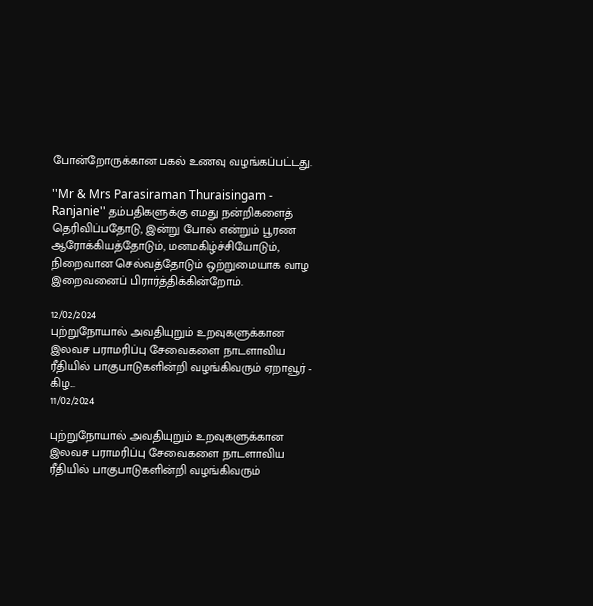போன்றோருக்கான பகல் உணவு வழங்கப்பட்டது.

''Mr & Mrs Parasiraman Thuraisingam - Ranjanie'' தம்பதிகளுக்கு எமது நன்றிகளைத் தெரிவிப்பதோடு, இன்று போல் என்றும் பூரண ஆரோக்கியத்தோடும், மனமகிழ்ச்சியோடும், நிறைவான செல்வத்தோடும் ஒற்றுமையாக வாழ இறைவனைப் பிரார்த்திக்கின்றோம்.

12/02/2024
புற்றுநோயால் அவதியுறும் உறவுகளுக்கான இலவச பராமரிப்பு சேவைகளை நாடளாவிய ரீதியில் பாகுபாடுகளின்றி வழங்கிவரும் ஏறாவூர் - கிழ...
11/02/2024

புற்றுநோயால் அவதியுறும் உறவுகளுக்கான இலவச பராமரிப்பு சேவைகளை நாடளாவிய ரீதியில் பாகுபாடுகளின்றி வழங்கிவரும்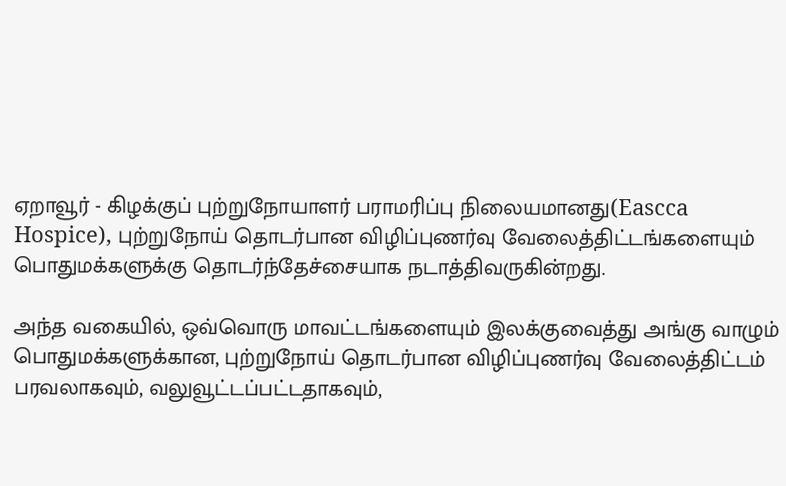ஏறாவூர் - கிழக்குப் புற்றுநோயாளர் பராமரிப்பு நிலையமானது(Eascca Hospice), புற்றுநோய் தொடர்பான விழிப்புணர்வு வேலைத்திட்டங்களையும் பொதுமக்களுக்கு தொடர்ந்தேச்சையாக நடாத்திவருகின்றது.

அந்த வகையில், ஒவ்வொரு மாவட்டங்களையும் இலக்குவைத்து அங்கு வாழும் பொதுமக்களுக்கான, புற்றுநோய் தொடர்பான விழிப்புணர்வு வேலைத்திட்டம் பரவலாகவும், வலுவூட்டப்பட்டதாகவும்,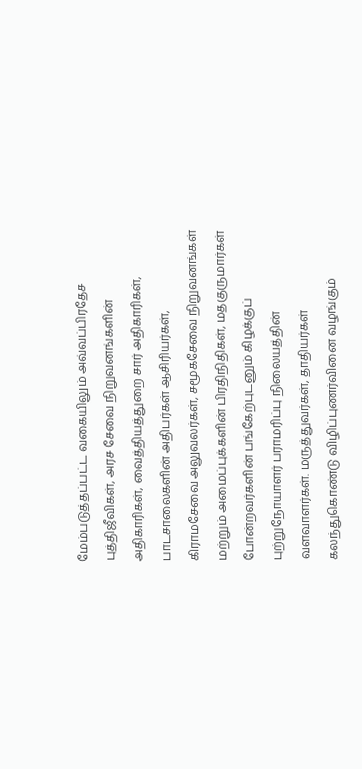மேம்படுத்தப்பட்ட வகையிலும் அவ்வப்பிரதேச புத்திஜீவிகள், அரச சேவை நிறுவனங்களின் அதிகாரிகள், வைத்தியத்துறை சார் அதிகாரிகள், பாடசாலைகளின் அதிபர்கள் ஆசிரியர்கள், கிராமசேவை அலுவலர்கள், சமூகசேவை நிறுவனங்கள் மற்றும் அமைப்புக்களின் பிரதிநிதிகள், மதகுருமார்கள் போன்றவர்களின் பங்கேற்புடனும் கிழக்குப் புற்றுநோயாளர் பராமரிப்பு நிலையத்தின் வளவாளர்கள். மருத்துவர்கள், தாதியர்கள் கலந்துகொண்டு விழிப்புணர்வினை வழங்கும்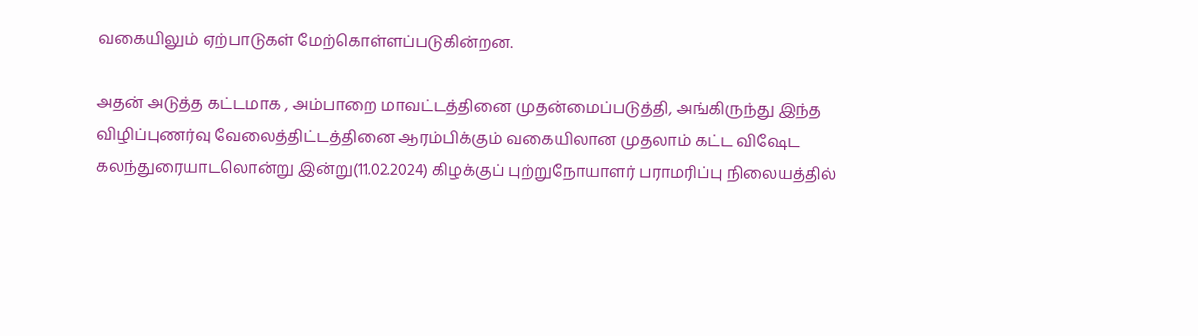வகையிலும் ஏற்பாடுகள் மேற்கொள்ளப்படுகின்றன.

அதன் அடுத்த கட்டமாக , அம்பாறை மாவட்டத்தினை முதன்மைப்படுத்தி, அங்கிருந்து இந்த விழிப்புணர்வு வேலைத்திட்டத்தினை ஆரம்பிக்கும் வகையிலான முதலாம் கட்ட விஷேட கலந்துரையாடலொன்று இன்று(11.02.2024) கிழக்குப் புற்றுநோயாளர் பராமரிப்பு நிலையத்தில்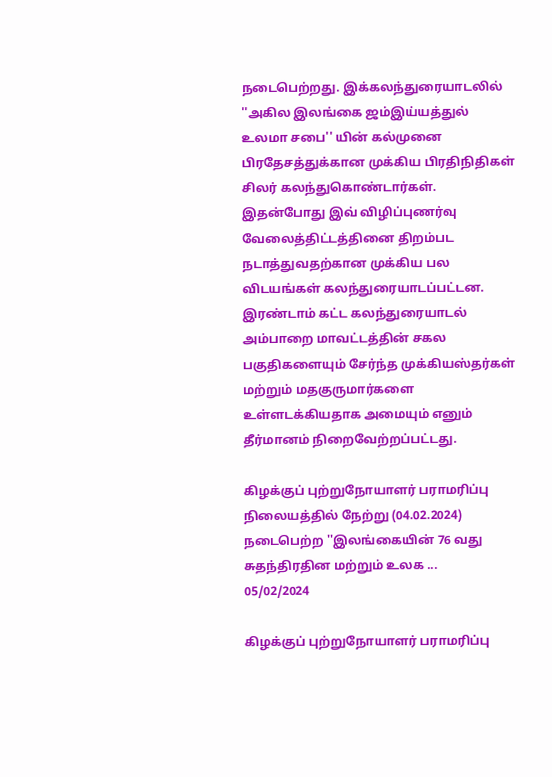நடைபெற்றது. இக்கலந்துரையாடலில் ''அகில இலங்கை ஜம்இய்யத்துல் உலமா சபை'' யின் கல்முனை பிரதேசத்துக்கான முக்கிய பிரதிநிதிகள் சிலர் கலந்துகொண்டார்கள். இதன்போது இவ் விழிப்புணர்வு வேலைத்திட்டத்தினை திறம்பட நடாத்துவதற்கான முக்கிய பல விடயங்கள் கலந்துரையாடப்பட்டன. இரண்டாம் கட்ட கலந்துரையாடல் அம்பாறை மாவட்டத்தின் சகல பகுதிகளையும் சேர்ந்த முக்கியஸ்தர்கள் மற்றும் மதகுருமார்களை உள்ளடக்கியதாக அமையும் எனும் தீர்மானம் நிறைவேற்றப்பட்டது.

கிழக்குப் புற்றுநோயாளர் பராமரிப்பு நிலையத்தில் நேற்று (04.02.2024) நடைபெற்ற ''இலங்கையின் 76 வது சுதந்திரதின மற்றும் உலக ...
05/02/2024

கிழக்குப் புற்றுநோயாளர் பராமரிப்பு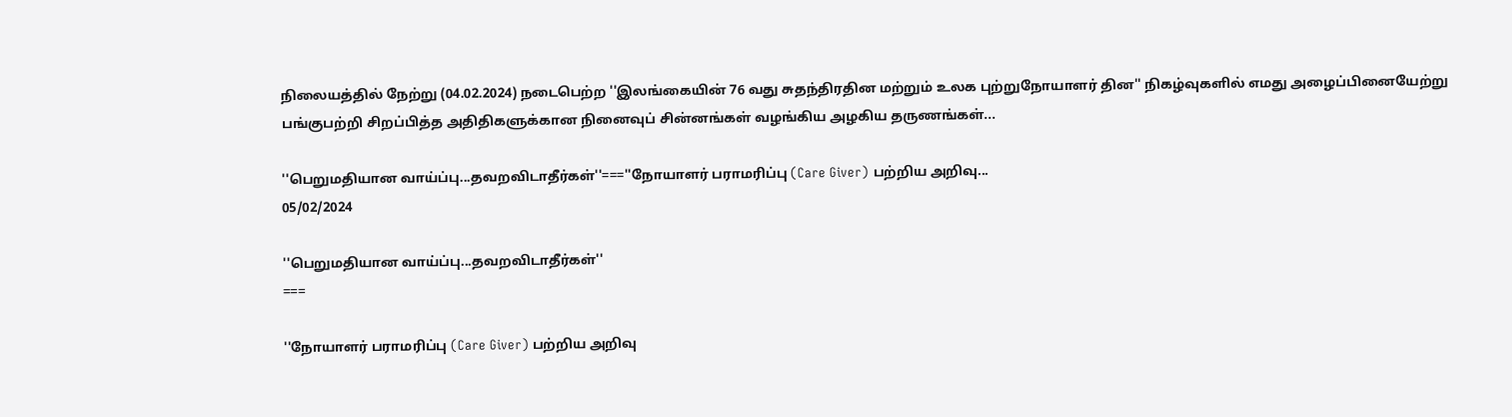நிலையத்தில் நேற்று (04.02.2024) நடைபெற்ற ''இலங்கையின் 76 வது சுதந்திரதின மற்றும் உலக புற்றுநோயாளர் தின'' நிகழ்வுகளில் எமது அழைப்பினையேற்று பங்குபற்றி சிறப்பித்த அதிதிகளுக்கான நினைவுப் சின்னங்கள் வழங்கிய அழகிய தருணங்கள்...

''பெறுமதியான வாய்ப்பு...தவறவிடாதீர்கள்''===''நோயாளர் பராமரிப்பு (Care Giver) பற்றிய அறிவு...
05/02/2024

''பெறுமதியான வாய்ப்பு...தவறவிடாதீர்கள்''
===

''நோயாளர் பராமரிப்பு (Care Giver) பற்றிய அறிவு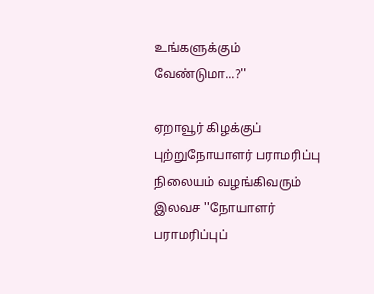உங்களுக்கும் வேண்டுமா...?''

ஏறாவூர் கிழக்குப் புற்றுநோயாளர் பராமரிப்பு நிலையம் வழங்கிவரும் இலவச ''நோயாளர் பராமரிப்புப்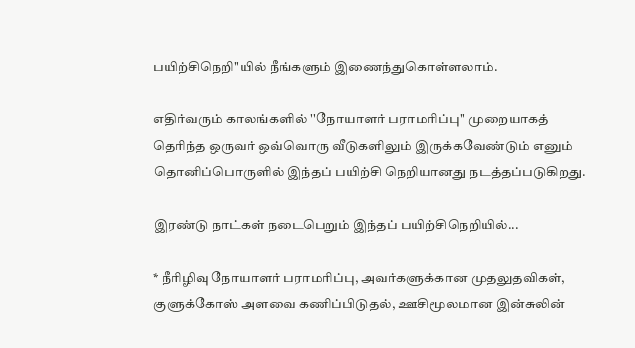பயிற்சிநெறி''யில் நீங்களும் இணைந்துகொள்ளலாம்.

எதிர்வரும் காலங்களில் ''நோயாளர் பராமரிப்பு'' முறையாகத் தெரிந்த ஒருவர் ஒவ்வொரு வீடுகளிலும் இருக்கவேண்டும் எனும் தொனிப்பொருளில் இந்தப் பயிற்சி நெறியானது நடத்தப்படுகிறது.

இரண்டு நாட்கள் நடைபெறும் இந்தப் பயிற்சிநெறியில்...

* நீரிழிவு நோயாளர் பராமரிப்பு, அவர்களுக்கான முதலுதவிகள், குளுக்கோஸ் அளவை கணிப்பிடுதல், ஊசிமூலமான இன்சுலின்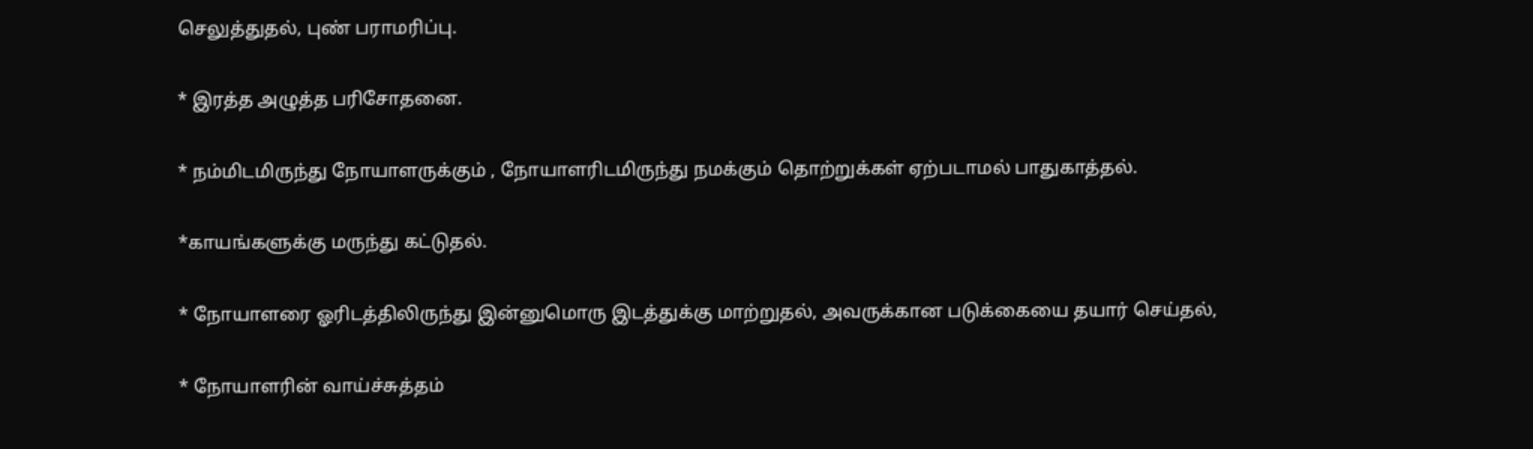செலுத்துதல், புண் பராமரிப்பு.

* இரத்த அழுத்த பரிசோதனை.

* நம்மிடமிருந்து நோயாளருக்கும் , நோயாளரிடமிருந்து நமக்கும் தொற்றுக்கள் ஏற்படாமல் பாதுகாத்தல்.

*காயங்களுக்கு மருந்து கட்டுதல்.

* நோயாளரை ஓரிடத்திலிருந்து இன்னுமொரு இடத்துக்கு மாற்றுதல், அவருக்கான படுக்கையை தயார் செய்தல்,

* நோயாளரின் வாய்ச்சுத்தம்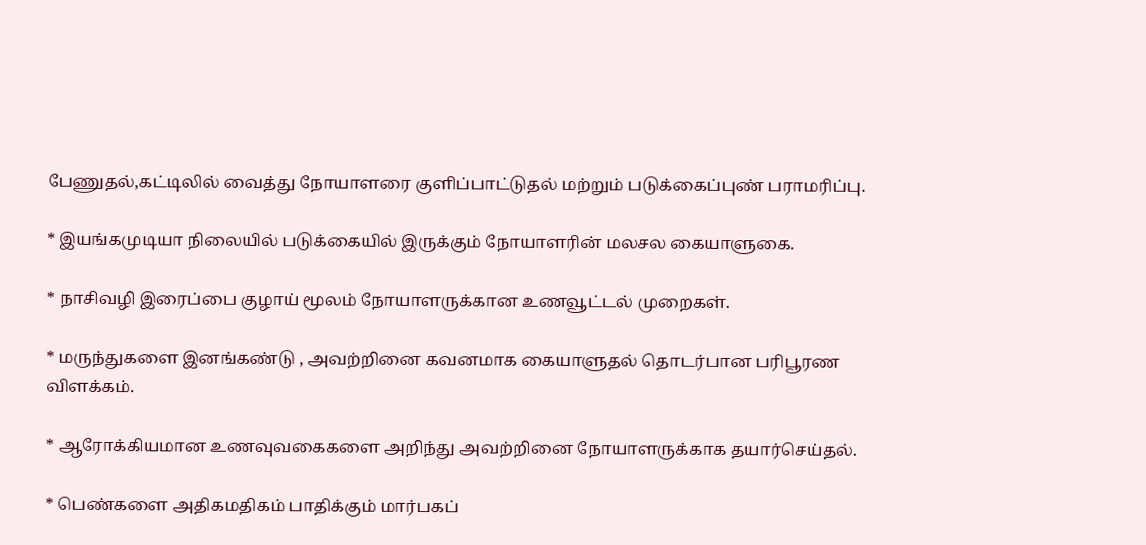பேணுதல்,கட்டிலில் வைத்து நோயாளரை குளிப்பாட்டுதல் மற்றும் படுக்கைப்புண் பராமரிப்பு.

* இயங்கமுடியா நிலையில் படுக்கையில் இருக்கும் நோயாளரின் மலசல கையாளுகை.

* நாசிவழி இரைப்பை குழாய் மூலம் நோயாளருக்கான உணவூட்டல் முறைகள்.

* மருந்துகளை இனங்கண்டு , அவற்றினை கவனமாக கையாளுதல் தொடர்பான பரிபூரண விளக்கம்.

* ஆரோக்கியமான உணவுவகைகளை அறிந்து அவற்றினை நோயாளருக்காக தயார்செய்தல்.

* பெண்களை அதிகமதிகம் பாதிக்கும் மார்பகப்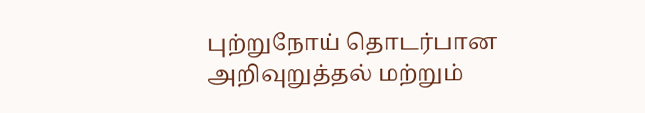புற்றுநோய் தொடர்பான அறிவுறுத்தல் மற்றும்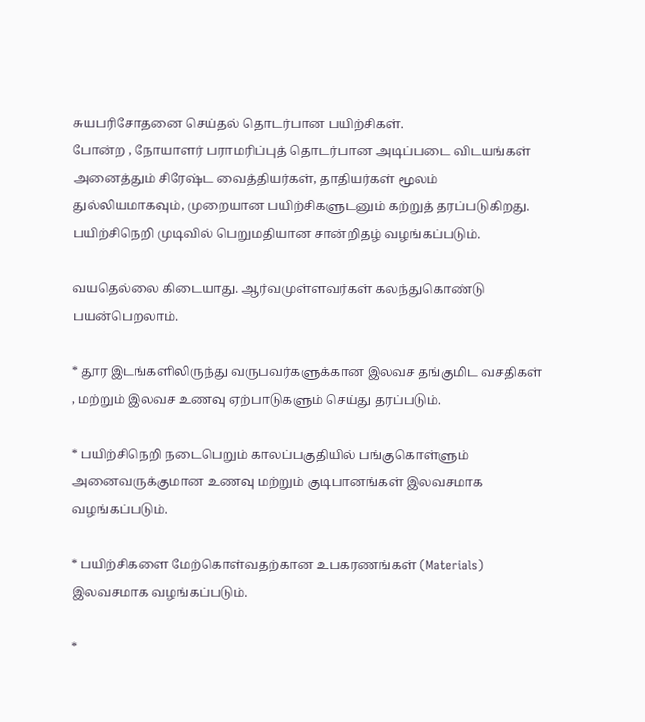சுயபரிசோதனை செய்தல் தொடர்பான பயிற்சிகள்.
போன்ற , நோயாளர் பராமரிப்புத் தொடர்பான அடிப்படை விடயங்கள் அனைத்தும் சிரேஷ்ட வைத்தியர்கள், தாதியர்கள் மூலம் துல்லியமாகவும், முறையான பயிற்சிகளுடனும் கற்றுத் தரப்படுகிறது.
பயிற்சிநெறி முடிவில் பெறுமதியான சான்றிதழ் வழங்கப்படும்.

வயதெல்லை கிடையாது. ஆர்வமுள்ளவர்கள் கலந்துகொண்டு பயன்பெறலாம்.

* தூர இடங்களிலிருந்து வருபவர்களுக்கான இலவச தங்குமிட வசதிகள் , மற்றும் இலவச உணவு ஏற்பாடுகளும் செய்து தரப்படும்.

* பயிற்சிநெறி நடைபெறும் காலப்பகுதியில் பங்குகொள்ளும் அனைவருக்குமான உணவு மற்றும் குடிபானங்கள் இலவசமாக வழங்கப்படும்.

* பயிற்சிகளை மேற்கொள்வதற்கான உபகரணங்கள் (Materials) இலவசமாக வழங்கப்படும்.

*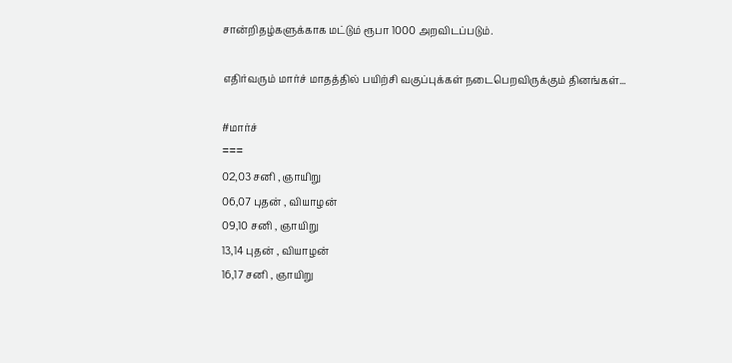சான்றிதழ்களுக்காக மட்டும் ரூபா 1000 அறவிடப்படும்.

எதிர்வரும் மார்ச் மாதத்தில் பயிற்சி வகுப்புக்கள் நடைபெறவிருக்கும் தினங்கள்...

#மார்ச்
===
02,03 சனி , ஞாயிறு
06,07 புதன் , வியாழன்
09,10 சனி , ஞாயிறு
13,14 புதன் , வியாழன்
16,17 சனி , ஞாயிறு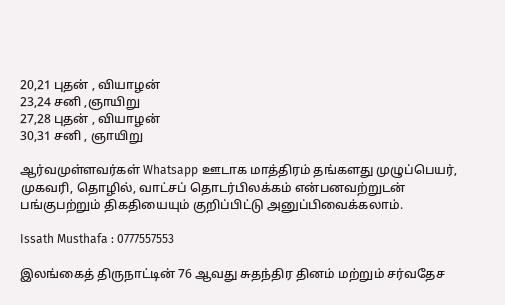20,21 புதன் , வியாழன்
23,24 சனி ,ஞாயிறு
27,28 புதன் , வியாழன்
30,31 சனி , ஞாயிறு

ஆர்வமுள்ளவர்கள் Whatsapp ஊடாக மாத்திரம் தங்களது முழுப்பெயர், முகவரி, தொழில், வாட்சப் தொடர்பிலக்கம் என்பனவற்றுடன் பங்குபற்றும் திகதியையும் குறிப்பிட்டு அனுப்பிவைக்கலாம்.

Issath Musthafa : 0777557553

இலங்கைத் திருநாட்டின் 76 ஆவது சுதந்திர தினம் மற்றும் சர்வதேச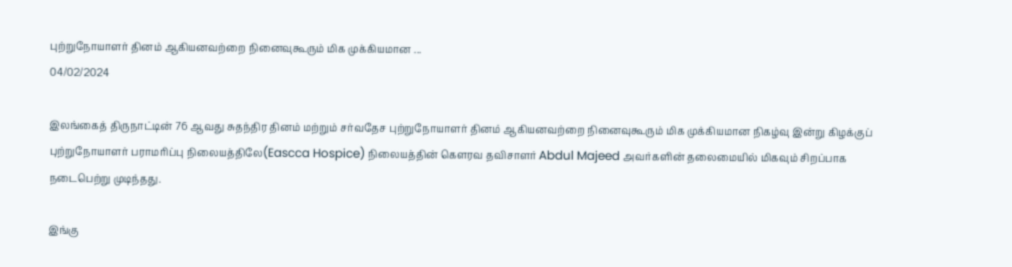புற்றுநோயாளர் தினம் ஆகியனவற்றை நினைவுகூரும் மிக முக்கியமான ...
04/02/2024

இலங்கைத் திருநாட்டின் 76 ஆவது சுதந்திர தினம் மற்றும் சர்வதேச புற்றுநோயாளர் தினம் ஆகியனவற்றை நினைவுகூரும் மிக முக்கியமான நிகழ்வு இன்று கிழக்குப் புற்றுநோயாளர் பராமரிப்பு நிலையத்திலே(Eascca Hospice) நிலையத்தின் கௌரவ தவிசாளர் Abdul Majeed அவர்களின் தலைமையில் மிகவும் சிறப்பாக நடைபெற்று முடிந்தது.

இங்கு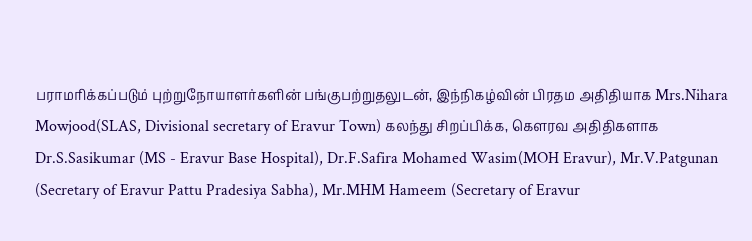பராமரிக்கப்படும் புற்றுநோயாளர்களின் பங்குபற்றுதலுடன், இந்நிகழ்வின் பிரதம அதிதியாக Mrs.Nihara Mowjood(SLAS, Divisional secretary of Eravur Town) கலந்து சிறப்பிக்க, கௌரவ அதிதிகளாக Dr.S.Sasikumar (MS - Eravur Base Hospital), Dr.F.Safira Mohamed Wasim(MOH Eravur), Mr.V.Patgunan (Secretary of Eravur Pattu Pradesiya Sabha), Mr.MHM Hameem (Secretary of Eravur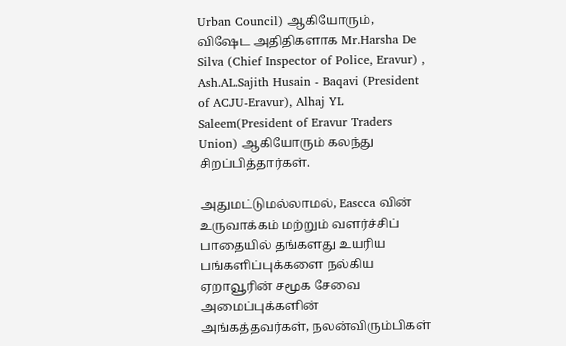Urban Council) ஆகியோரும், விஷேட அதிதிகளாக Mr.Harsha De Silva (Chief Inspector of Police, Eravur) , Ash.AL.Sajith Husain - Baqavi (President of ACJU-Eravur), Alhaj YL Saleem(President of Eravur Traders Union) ஆகியோரும் கலந்து சிறப்பித்தார்கள்.

அதுமட்டுமல்லாமல், Eascca வின் உருவாக்கம் மற்றும் வளர்ச்சிப் பாதையில் தங்களது உயரிய பங்களிப்புக்களை நல்கிய ஏறாவூரின் சமூக சேவை அமைப்புக்களின் அங்கத்தவர்கள், நலன்விரும்பிகள்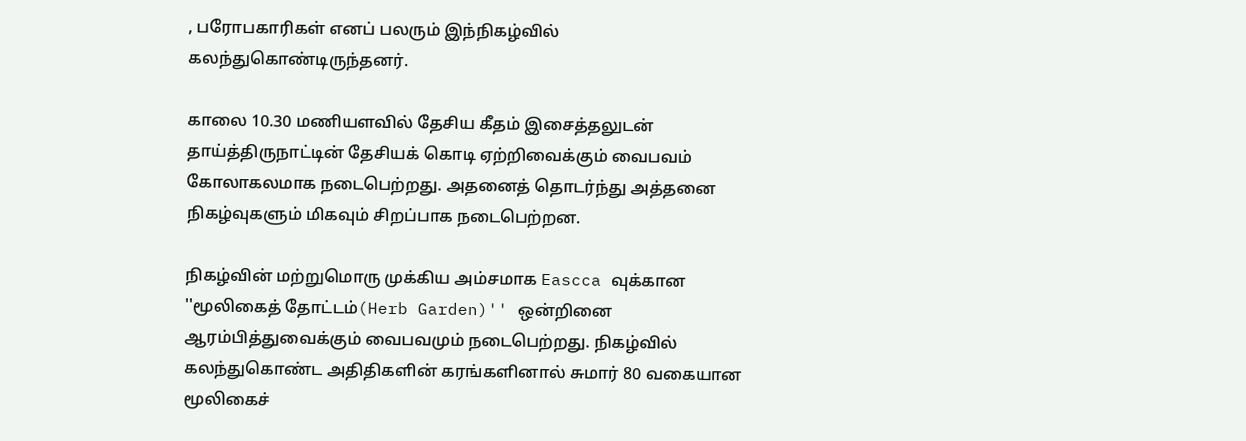, பரோபகாரிகள் எனப் பலரும் இந்நிகழ்வில் கலந்துகொண்டிருந்தனர்.

காலை 10.30 மணியளவில் தேசிய கீதம் இசைத்தலுடன் தாய்த்திருநாட்டின் தேசியக் கொடி ஏற்றிவைக்கும் வைபவம் கோலாகலமாக நடைபெற்றது. அதனைத் தொடர்ந்து அத்தனை நிகழ்வுகளும் மிகவும் சிறப்பாக நடைபெற்றன.

நிகழ்வின் மற்றுமொரு முக்கிய அம்சமாக Eascca வுக்கான ''மூலிகைத் தோட்டம்(Herb Garden)'' ஒன்றினை ஆரம்பித்துவைக்கும் வைபவமும் நடைபெற்றது. நிகழ்வில் கலந்துகொண்ட அதிதிகளின் கரங்களினால் சுமார் 80 வகையான மூலிகைச்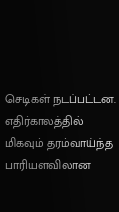செடிகள் நடப்பட்டன. எதிர்காலத்தில் மிகவும் தரம்வாய்ந்த பாரியளவிலான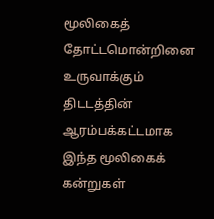மூலிகைத் தோட்டமொன்றினை உருவாக்கும் திடடத்தின் ஆரம்பக்கட்டமாக இந்த மூலிகைக் கன்றுகள்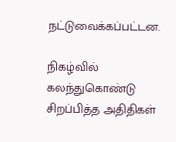நட்டுவைக்கப்பட்டன.

நிகழ்வில் கலந்துகொண்டு சிறப்பித்த அதிதிகள்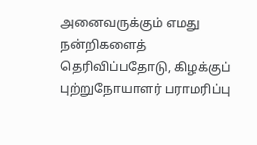அனைவருக்கும் எமது நன்றிகளைத் தெரிவிப்பதோடு, கிழக்குப் புற்றுநோயாளர் பராமரிப்பு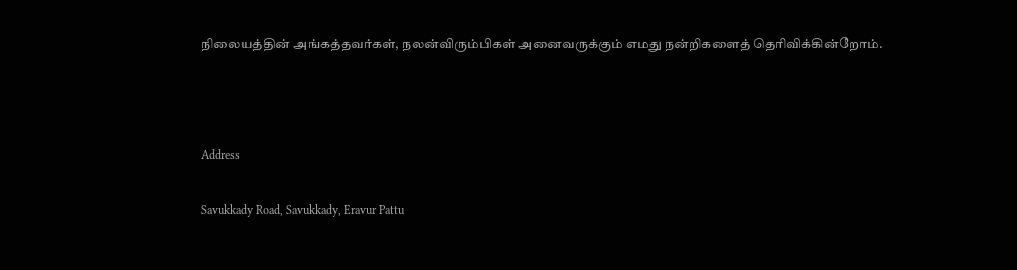நிலையத்தின் அங்கத்தவர்கள், நலன்விரும்பிகள் அனைவருக்கும் எமது நன்றிகளைத் தெரிவிக்கின்றோம்.



Address

Savukkady Road, Savukkady, Eravur Pattu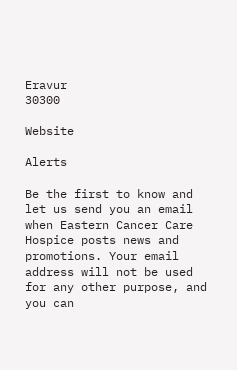Eravur
30300

Website

Alerts

Be the first to know and let us send you an email when Eastern Cancer Care Hospice posts news and promotions. Your email address will not be used for any other purpose, and you can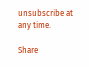unsubscribe at any time.

Share